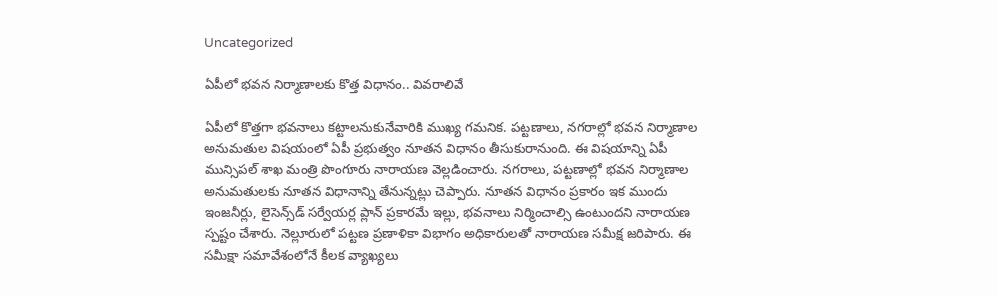Uncategorized

ఏపీలో భవన నిర్మాణాలకు కొత్త విధానం.. వివరాలివే

ఏపీలో కొత్తగా భవనాలు కట్టాలనుకునేవారికి ముఖ్య గమనిక. పట్టణాలు, నగరాల్లో భవన నిర్మాణాల అనుమతుల విషయంలో ఏపీ ప్రభుత్వం నూతన విధానం తీసుకురానుంది. ఈ విషయాన్ని ఏపీ మున్సిపల్ శాఖ మంత్రి పొంగూరు నారాయణ వెల్లడించారు. నగరాలు, పట్టణాల్లో భవన నిర్మాణాల అనుమతులకు నూతన విధానాన్ని తేనున్నట్లు చెప్పారు. నూతన విధానం ప్రకారం ఇక ముందు ఇంజనీర్లు, లైసెన్స్‌డ్ సర్వేయర్ల ప్లాన్ ప్రకారమే ఇల్లు, భవనాలు నిర్మించాల్సి ఉంటుందని నారాయణ స్పష్టం చేశారు. నెల్లూరులో పట్టణ ప్రణాళికా విభాగం అధికారులతో నారాయణ సమీక్ష జరిపారు. ఈ సమీక్షా సమావేశంలోనే కీలక వ్యాఖ్యలు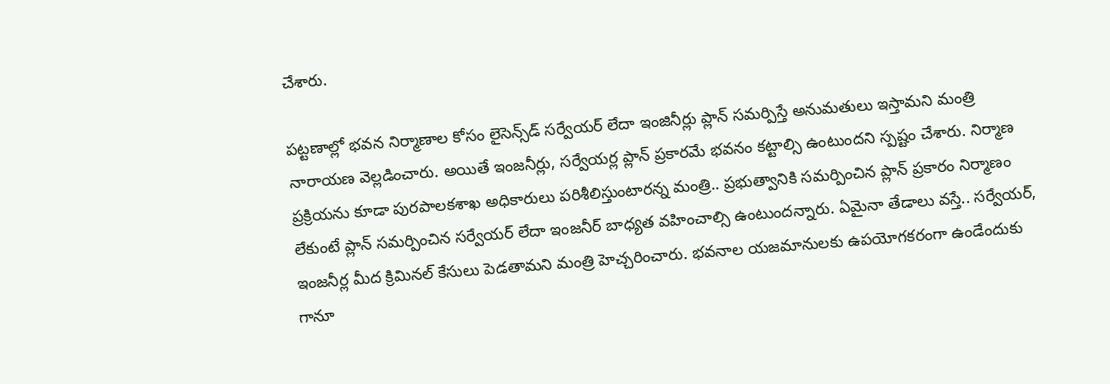చేశారు.

పట్టణాల్లో భవన నిర్మాణాల కోసం లైసెన్స్‌డ్ సర్వేయర్ లేదా ఇంజినీర్లు ప్లాన్ సమర్పిస్తే అనుమతులు ఇస్తామని మంత్రి నారాయణ వెల్లడించారు. అయితే ఇంజనీర్లు, సర్వేయర్ల ప్లాన్ ప్రకారమే భవనం కట్టాల్సి ఉంటుందని స్పష్టం చేశారు. నిర్మాణ ప్రక్రియను కూడా పురపాలకశాఖ అధికారులు పరిశీలిస్తుంటారన్న మంత్రి.. ప్రభుత్వానికి సమర్పించిన ప్లాన్ ప్రకారం నిర్మాణం లేకుంటే ప్లాన్ సమర్పించిన సర్వేయర్ లేదా ఇంజనీర్ బాధ్యత వహించాల్సి ఉంటుందన్నారు. ఏమైనా తేడాలు వస్తే.. సర్వేయర్, ఇంజనీర్ల మీద క్రిమినల్ కేసులు పెడతామని మంత్రి హెచ్చరించారు. భవనాల యజమానులకు ఉపయోగకరంగా ఉండేందుకు గానూ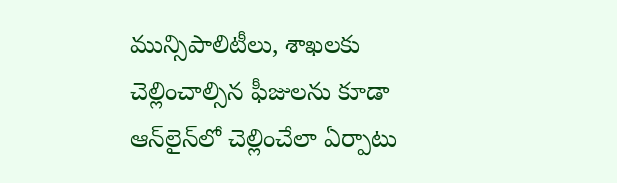మున్సిపాలిటీలు, శాఖలకు చెల్లించాల్సిన ఫీజులను కూడా ఆన్‌లైన్‌లో చెల్లించేలా ఏర్పాటు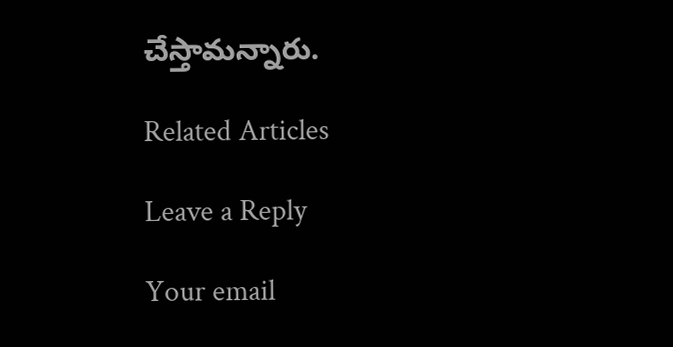చేస్తామన్నారు.

Related Articles

Leave a Reply

Your email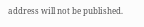address will not be published.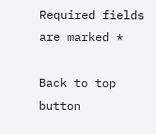Required fields are marked *

Back to top button